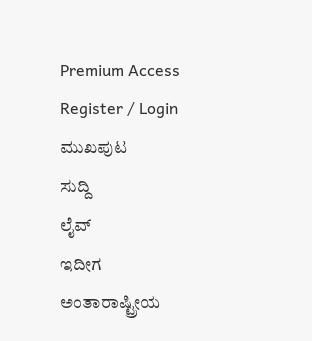Premium Access
Register / Login
ಮುಖಪುಟ
ಸುದ್ದಿ
ಲೈವ್
ಇದೀಗ
ಅಂತಾರಾಷ್ಟ್ರೀಯ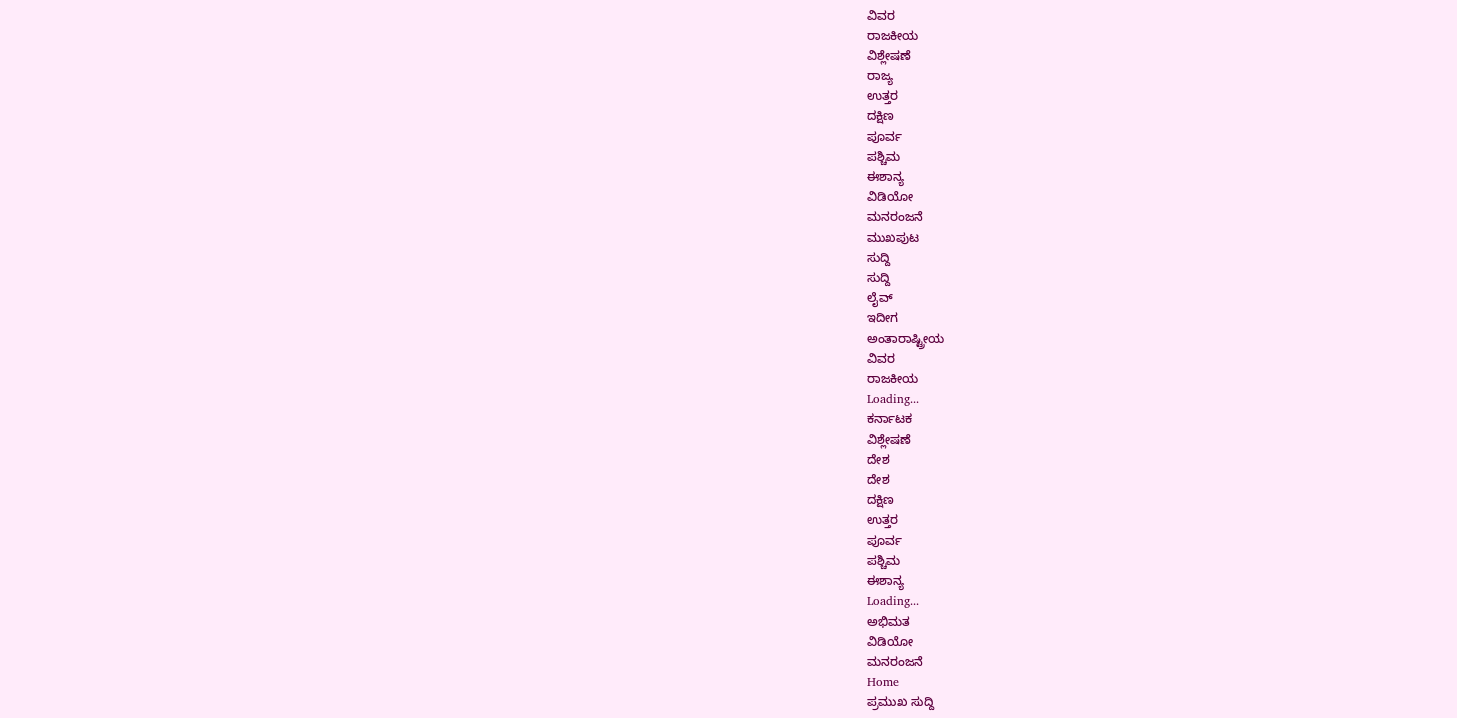ವಿವರ
ರಾಜಕೀಯ
ವಿಶ್ಲೇಷಣೆ
ರಾಜ್ಯ
ಉತ್ತರ
ದಕ್ಷಿಣ
ಪೂರ್ವ
ಪಶ್ಚಿಮ
ಈಶಾನ್ಯ
ವಿಡಿಯೋ
ಮನರಂಜನೆ
ಮುಖಪುಟ
ಸುದ್ದಿ
ಸುದ್ದಿ
ಲೈವ್
ಇದೀಗ
ಅಂತಾರಾಷ್ಟ್ರೀಯ
ವಿವರ
ರಾಜಕೀಯ
Loading...
ಕರ್ನಾಟಕ
ವಿಶ್ಲೇಷಣೆ
ದೇಶ
ದೇಶ
ದಕ್ಷಿಣ
ಉತ್ತರ
ಪೂರ್ವ
ಪಶ್ಚಿಮ
ಈಶಾನ್ಯ
Loading...
ಅಭಿಮತ
ವಿಡಿಯೋ
ಮನರಂಜನೆ
Home
ಪ್ರಮುಖ ಸುದ್ದಿ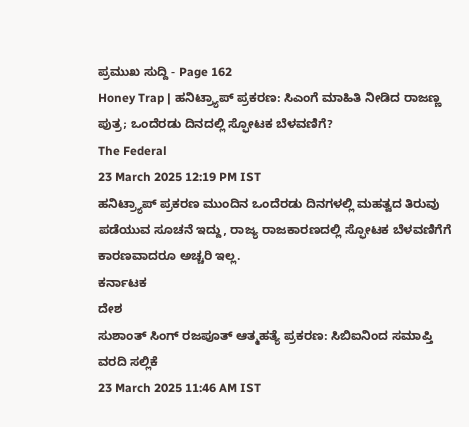ಪ್ರಮುಖ ಸುದ್ದಿ - Page 162
Honey Trap | ಹನಿಟ್ರ್ಯಾಪ್ ಪ್ರಕರಣ: ಸಿಎಂಗೆ ಮಾಹಿತಿ ನೀಡಿದ ರಾಜಣ್ಣ ಪುತ್ರ; ಒಂದೆರಡು ದಿನದಲ್ಲಿ ಸ್ಫೋಟಕ ಬೆಳವಣಿಗೆ?
The Federal
23 March 2025 12:19 PM IST
ಹನಿಟ್ರ್ಯಾಪ್ ಪ್ರಕರಣ ಮುಂದಿನ ಒಂದೆರಡು ದಿನಗಳಲ್ಲಿ ಮಹತ್ವದ ತಿರುವು ಪಡೆಯುವ ಸೂಚನೆ ಇದ್ದು, ರಾಜ್ಯ ರಾಜಕಾರಣದಲ್ಲಿ ಸ್ಫೋಟಕ ಬೆಳವಣಿಗೆಗೆ ಕಾರಣವಾದರೂ ಅಚ್ಚರಿ ಇಲ್ಲ.
ಕರ್ನಾಟಕ
ದೇಶ
ಸುಶಾಂತ್ ಸಿಂಗ್ ರಜಪೂತ್ ಆತ್ಮಹತ್ಯೆ ಪ್ರಕರಣ: ಸಿಬಿಐನಿಂದ ಸಮಾಪ್ತಿ ವರದಿ ಸಲ್ಲಿಕೆ
23 March 2025 11:46 AM IST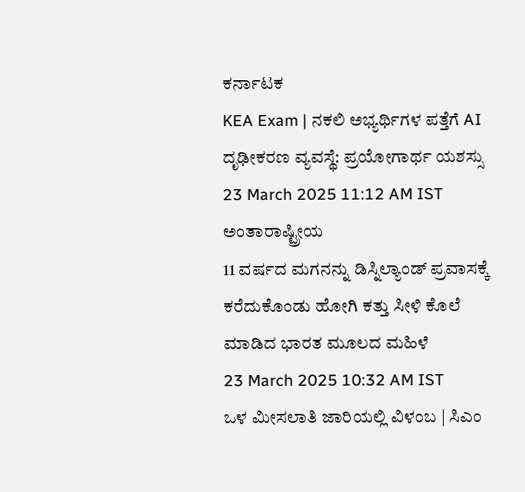ಕರ್ನಾಟಕ
KEA Exam | ನಕಲಿ ಅಭ್ಯರ್ಥಿಗಳ ಪತ್ತೆಗೆ AI ದೃಢೀಕರಣ ವ್ಯವಸ್ಥೆ: ಪ್ರಯೋಗಾರ್ಥ ಯಶಸ್ಸು
23 March 2025 11:12 AM IST
ಅಂತಾರಾಷ್ಟ್ರೀಯ
11 ವರ್ಷದ ಮಗನನ್ನು ಡಿಸ್ನಿಲ್ಯಾಂಡ್ ಪ್ರವಾಸಕ್ಕೆ ಕರೆದುಕೊಂಡು ಹೋಗಿ ಕತ್ತು ಸೀಳಿ ಕೊಲೆ ಮಾಡಿದ ಭಾರತ ಮೂಲದ ಮಹಿಳೆ
23 March 2025 10:32 AM IST
ಒಳ ಮೀಸಲಾತಿ ಜಾರಿಯಲ್ಲಿ ವಿಳಂಬ | ಸಿಎಂ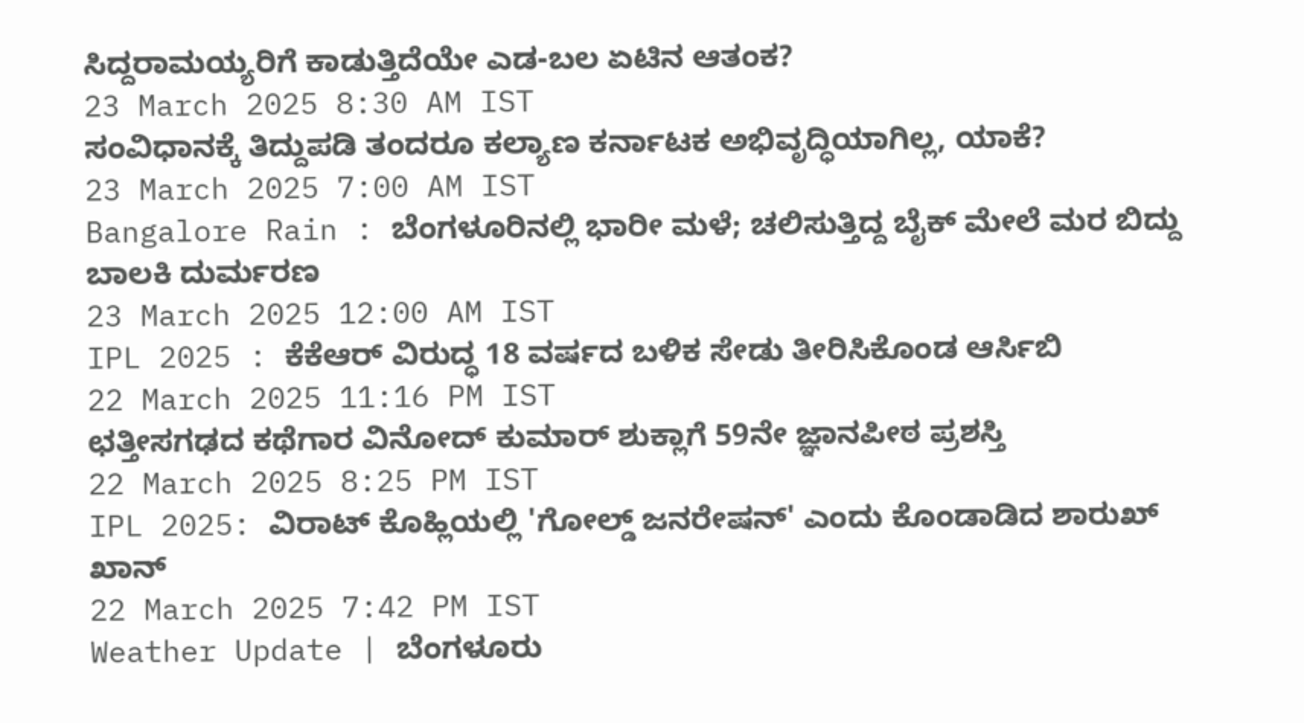ಸಿದ್ದರಾಮಯ್ಯರಿಗೆ ಕಾಡುತ್ತಿದೆಯೇ ಎಡ-ಬಲ ಏಟಿನ ಆತಂಕ?
23 March 2025 8:30 AM IST
ಸಂವಿಧಾನಕ್ಕೆ ತಿದ್ದುಪಡಿ ತಂದರೂ ಕಲ್ಯಾಣ ಕರ್ನಾಟಕ ಅಭಿವೃದ್ಧಿಯಾಗಿಲ್ಲ, ಯಾಕೆ?
23 March 2025 7:00 AM IST
Bangalore Rain : ಬೆಂಗಳೂರಿನಲ್ಲಿ ಭಾರೀ ಮಳೆ; ಚಲಿಸುತ್ತಿದ್ದ ಬೈಕ್ ಮೇಲೆ ಮರ ಬಿದ್ದು ಬಾಲಕಿ ದುರ್ಮರಣ
23 March 2025 12:00 AM IST
IPL 2025 : ಕೆಕೆಆರ್ ವಿರುದ್ಧ 18 ವರ್ಷದ ಬಳಿಕ ಸೇಡು ತೀರಿಸಿಕೊಂಡ ಆರ್ಸಿಬಿ
22 March 2025 11:16 PM IST
ಛತ್ತೀಸಗಢದ ಕಥೆಗಾರ ವಿನೋದ್ ಕುಮಾರ್ ಶುಕ್ಲಾಗೆ 59ನೇ ಜ್ಞಾನಪೀಠ ಪ್ರಶಸ್ತಿ
22 March 2025 8:25 PM IST
IPL 2025: ವಿರಾಟ್ ಕೊಹ್ಲಿಯಲ್ಲಿ 'ಗೋಲ್ಡ್ ಜನರೇಷನ್' ಎಂದು ಕೊಂಡಾಡಿದ ಶಾರುಖ್ ಖಾನ್
22 March 2025 7:42 PM IST
Weather Update | ಬೆಂಗಳೂರು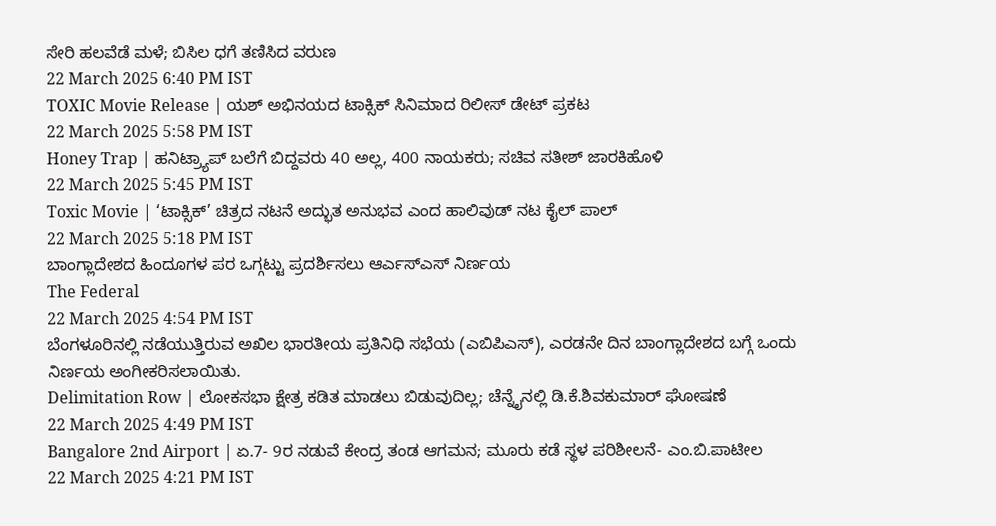ಸೇರಿ ಹಲವೆಡೆ ಮಳೆ; ಬಿಸಿಲ ಧಗೆ ತಣಿಸಿದ ವರುಣ
22 March 2025 6:40 PM IST
TOXIC Movie Release | ಯಶ್ ಅಭಿನಯದ ಟಾಕ್ಸಿಕ್ ಸಿನಿಮಾದ ರಿಲೀಸ್ ಡೇಟ್ ಪ್ರಕಟ
22 March 2025 5:58 PM IST
Honey Trap | ಹನಿಟ್ರ್ಯಾಪ್ ಬಲೆಗೆ ಬಿದ್ದವರು 40 ಅಲ್ಲ, 400 ನಾಯಕರು; ಸಚಿವ ಸತೀಶ್ ಜಾರಕಿಹೊಳಿ
22 March 2025 5:45 PM IST
Toxic Movie | ‘ಟಾಕ್ಸಿಕ್’ ಚಿತ್ರದ ನಟನೆ ಅದ್ಭುತ ಅನುಭವ ಎಂದ ಹಾಲಿವುಡ್ ನಟ ಕೈಲ್ ಪಾಲ್
22 March 2025 5:18 PM IST
ಬಾಂಗ್ಲಾದೇಶದ ಹಿಂದೂಗಳ ಪರ ಒಗ್ಗಟ್ಟು ಪ್ರದರ್ಶಿಸಲು ಆರ್ಎಸ್ಎಸ್ ನಿರ್ಣಯ
The Federal
22 March 2025 4:54 PM IST
ಬೆಂಗಳೂರಿನಲ್ಲಿ ನಡೆಯುತ್ತಿರುವ ಅಖಿಲ ಭಾರತೀಯ ಪ್ರತಿನಿಧಿ ಸಭೆಯ (ಎಬಿಪಿಎಸ್), ಎರಡನೇ ದಿನ ಬಾಂಗ್ಲಾದೇಶದ ಬಗ್ಗೆ ಒಂದು ನಿರ್ಣಯ ಅಂಗೀಕರಿಸಲಾಯಿತು.
Delimitation Row | ಲೋಕಸಭಾ ಕ್ಷೇತ್ರ ಕಡಿತ ಮಾಡಲು ಬಿಡುವುದಿಲ್ಲ; ಚೆನ್ನೈನಲ್ಲಿ ಡಿ.ಕೆ.ಶಿವಕುಮಾರ್ ಘೋಷಣೆ
22 March 2025 4:49 PM IST
Bangalore 2nd Airport | ಏ.7- 9ರ ನಡುವೆ ಕೇಂದ್ರ ತಂಡ ಆಗಮನ; ಮೂರು ಕಡೆ ಸ್ಥಳ ಪರಿಶೀಲನೆ- ಎಂ.ಬಿ.ಪಾಟೀಲ
22 March 2025 4:21 PM IST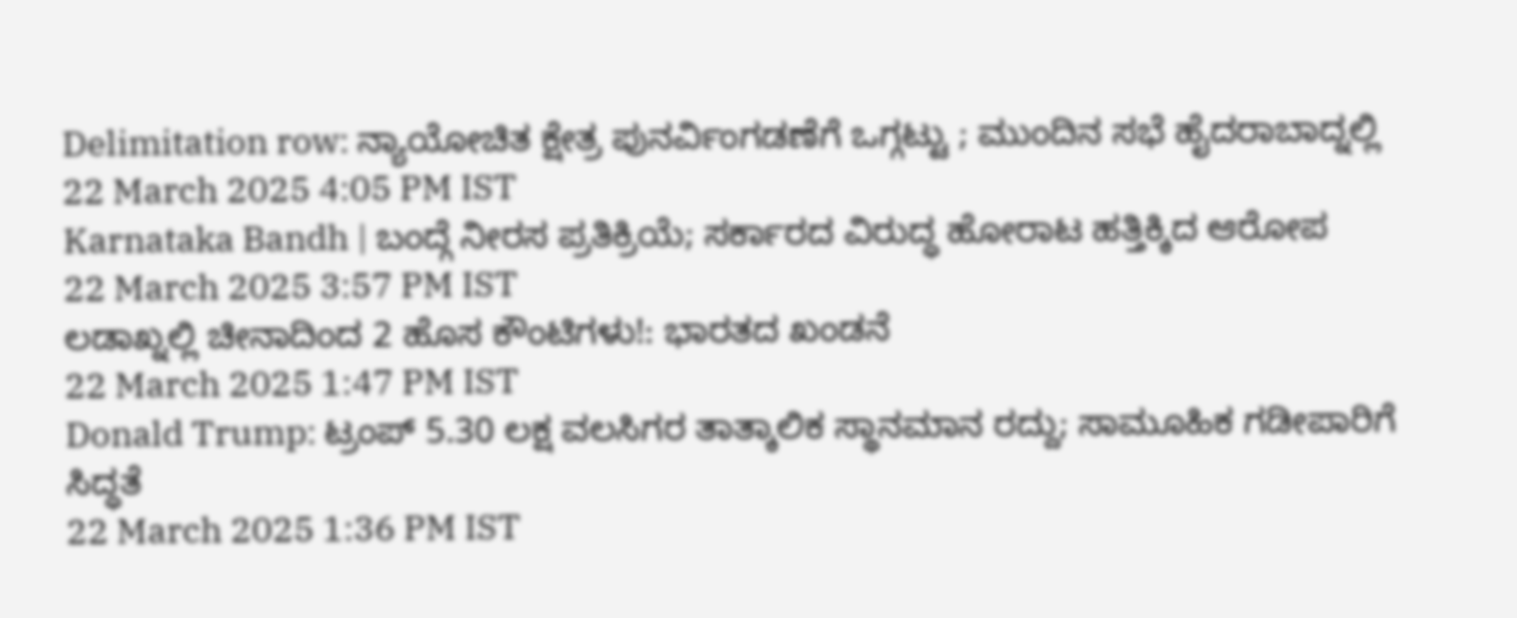Delimitation row: ನ್ಯಾಯೋಚಿತ ಕ್ಷೇತ್ರ ಪುನರ್ವಿಂಗಡಣೆಗೆ ಒಗ್ಗಟ್ಟು ; ಮುಂದಿನ ಸಭೆ ಹೈದರಾಬಾದ್ನಲ್ಲಿ
22 March 2025 4:05 PM IST
Karnataka Bandh | ಬಂದ್ಗೆ ನೀರಸ ಪ್ರತಿಕ್ರಿಯೆ; ಸರ್ಕಾರದ ವಿರುದ್ಧ ಹೋರಾಟ ಹತ್ತಿಕ್ಕಿದ ಆರೋಪ
22 March 2025 3:57 PM IST
ಲಡಾಖ್ನಲ್ಲಿ ಚೀನಾದಿಂದ 2 ಹೊಸ ಕೌಂಟಿಗಳು!: ಭಾರತದ ಖಂಡನೆ
22 March 2025 1:47 PM IST
Donald Trump: ಟ್ರಂಪ್ 5.30 ಲಕ್ಷ ವಲಸಿಗರ ತಾತ್ಕಾಲಿಕ ಸ್ಥಾನಮಾನ ರದ್ದು; ಸಾಮೂಹಿಕ ಗಡೀಪಾರಿಗೆ ಸಿದ್ಧತೆ
22 March 2025 1:36 PM IST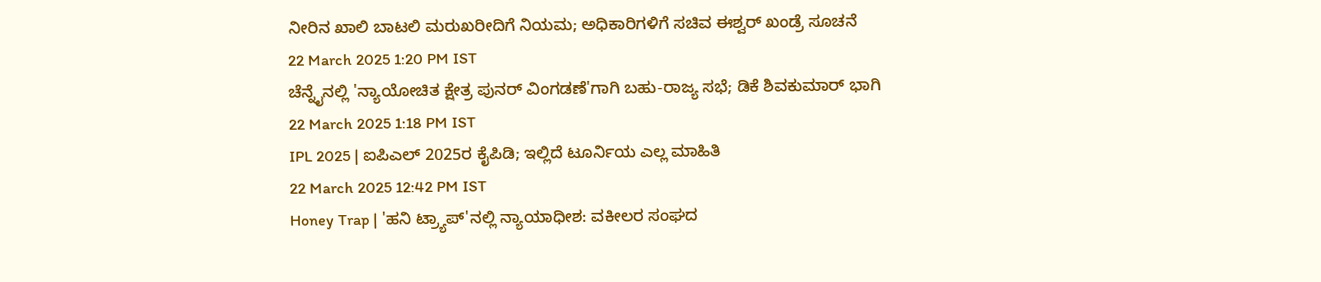ನೀರಿನ ಖಾಲಿ ಬಾಟಲಿ ಮರುಖರೀದಿಗೆ ನಿಯಮ; ಅಧಿಕಾರಿಗಳಿಗೆ ಸಚಿವ ಈಶ್ವರ್ ಖಂಡ್ರೆ ಸೂಚನೆ
22 March 2025 1:20 PM IST
ಚೆನ್ನೈನಲ್ಲಿ 'ನ್ಯಾಯೋಚಿತ ಕ್ಷೇತ್ರ ಪುನರ್ ವಿಂಗಡಣೆ'ಗಾಗಿ ಬಹು-ರಾಜ್ಯ ಸಭೆ; ಡಿಕೆ ಶಿವಕುಮಾರ್ ಭಾಗಿ
22 March 2025 1:18 PM IST
IPL 2025 | ಐಪಿಎಲ್ 2025ರ ಕೈಪಿಡಿ; ಇಲ್ಲಿದೆ ಟೂರ್ನಿಯ ಎಲ್ಲ ಮಾಹಿತಿ
22 March 2025 12:42 PM IST
Honey Trap | 'ಹನಿ ಟ್ರ್ಯಾಪ್'ನಲ್ಲಿ ನ್ಯಾಯಾಧೀಶ: ವಕೀಲರ ಸಂಘದ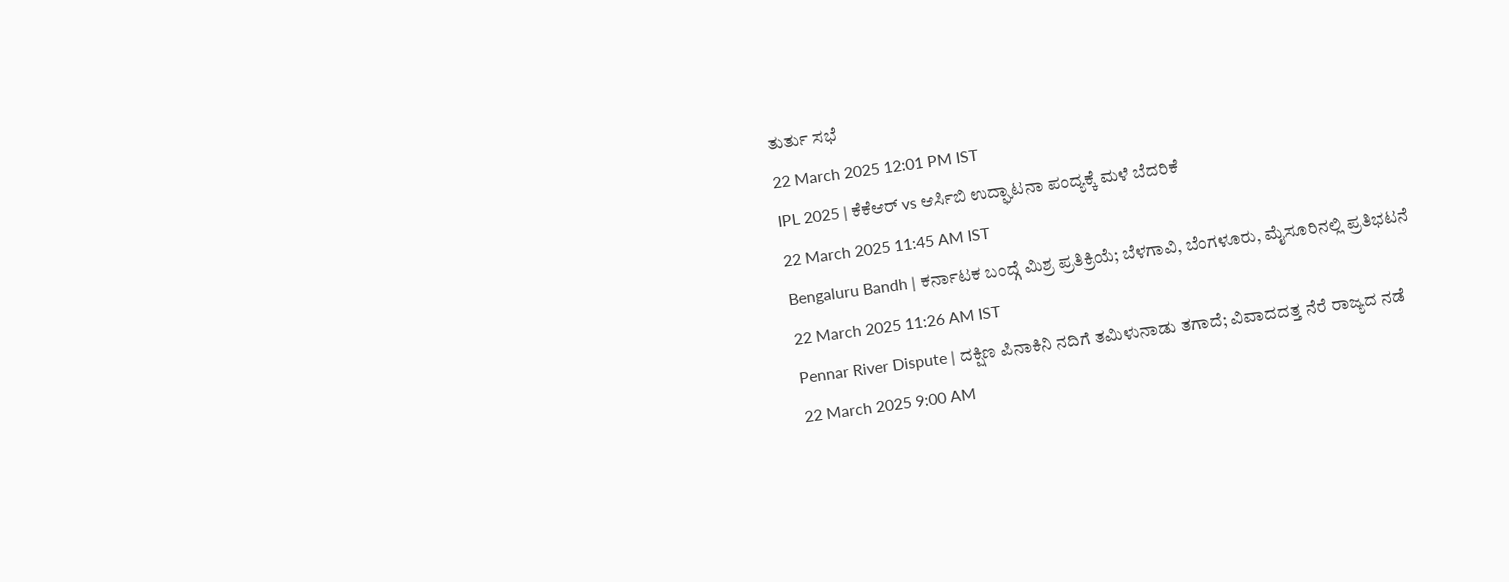ತುರ್ತು ಸಭೆ
22 March 2025 12:01 PM IST
IPL 2025 | ಕೆಕೆಆರ್ vs ಆರ್ಸಿಬಿ ಉದ್ಘಾಟನಾ ಪಂದ್ಯಕ್ಕೆ ಮಳೆ ಬೆದರಿಕೆ
22 March 2025 11:45 AM IST
Bengaluru Bandh | ಕರ್ನಾಟಕ ಬಂದ್ಗೆ ಮಿಶ್ರ ಪ್ರತಿಕ್ರಿಯೆ; ಬೆಳಗಾವಿ, ಬೆಂಗಳೂರು, ಮೈಸೂರಿನಲ್ಲಿ ಪ್ರತಿಭಟನೆ
22 March 2025 11:26 AM IST
Pennar River Dispute | ದಕ್ಷಿಣ ಪಿನಾಕಿನಿ ನದಿಗೆ ತಮಿಳುನಾಡು ತಗಾದೆ; ವಿವಾದದತ್ತ ನೆರೆ ರಾಜ್ಯದ ನಡೆ
22 March 2025 9:00 AM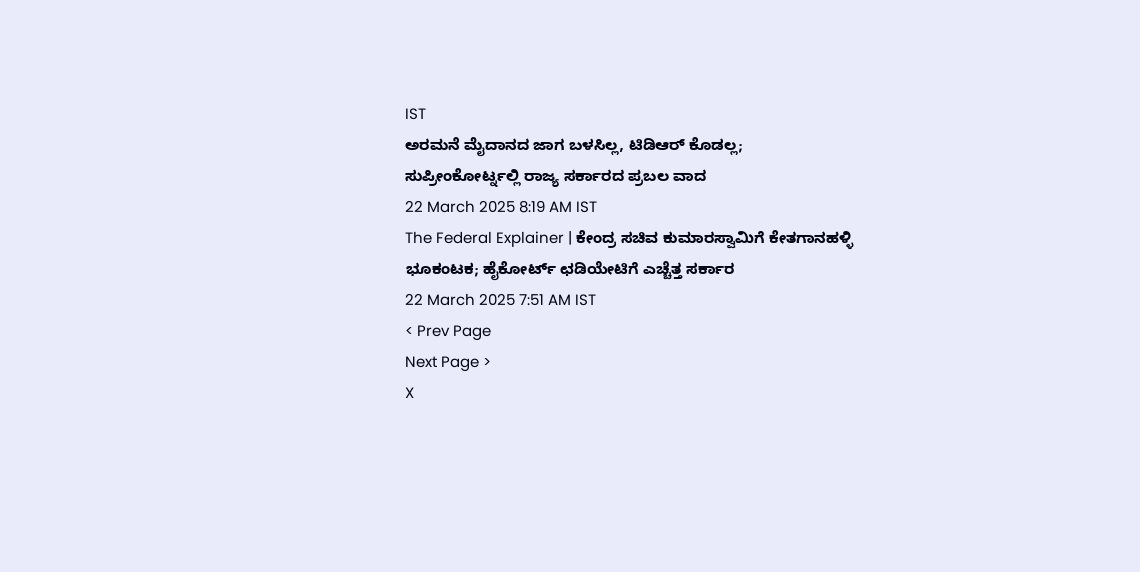IST
ಅರಮನೆ ಮೈದಾನದ ಜಾಗ ಬಳಸಿಲ್ಲ, ಟಿಡಿಆರ್ ಕೊಡಲ್ಲ; ಸುಪ್ರೀಂಕೋರ್ಟ್ನಲ್ಲಿ ರಾಜ್ಯ ಸರ್ಕಾರದ ಪ್ರಬಲ ವಾದ
22 March 2025 8:19 AM IST
The Federal Explainer | ಕೇಂದ್ರ ಸಚಿವ ಕುಮಾರಸ್ವಾಮಿಗೆ ಕೇತಗಾನಹಳ್ಳಿ ಭೂಕಂಟಕ; ಹೈಕೋರ್ಟ್ ಛಡಿಯೇಟಿಗೆ ಎಚ್ಚೆತ್ತ ಸರ್ಕಾರ
22 March 2025 7:51 AM IST
< Prev Page
Next Page >
X